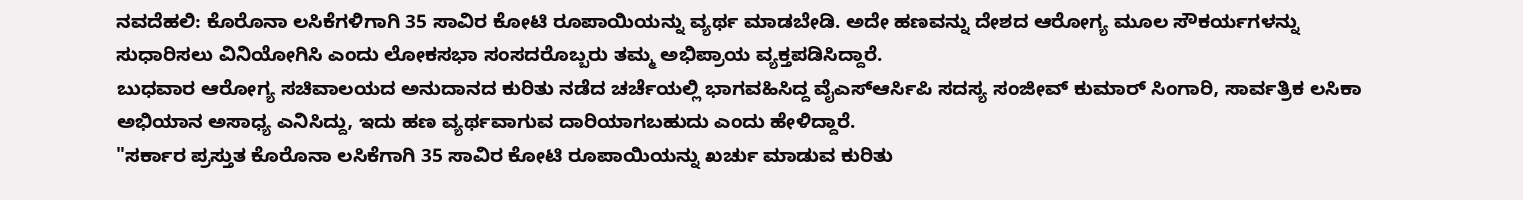ನವದೆಹಲಿ: ಕೊರೊನಾ ಲಸಿಕೆಗಳಿಗಾಗಿ 35 ಸಾವಿರ ಕೋಟಿ ರೂಪಾಯಿಯನ್ನು ವ್ಯರ್ಥ ಮಾಡಬೇಡಿ. ಅದೇ ಹಣವನ್ನು ದೇಶದ ಆರೋಗ್ಯ ಮೂಲ ಸೌಕರ್ಯಗಳನ್ನು ಸುಧಾರಿಸಲು ವಿನಿಯೋಗಿಸಿ ಎಂದು ಲೋಕಸಭಾ ಸಂಸದರೊಬ್ಬರು ತಮ್ಮ ಅಭಿಪ್ರಾಯ ವ್ಯಕ್ತಪಡಿಸಿದ್ದಾರೆ.
ಬುಧವಾರ ಆರೋಗ್ಯ ಸಚಿವಾಲಯದ ಅನುದಾನದ ಕುರಿತು ನಡೆದ ಚರ್ಚೆಯಲ್ಲಿ ಭಾಗವಹಿಸಿದ್ದ ವೈಎಸ್ಆರ್ಸಿಪಿ ಸದಸ್ಯ ಸಂಜೀವ್ ಕುಮಾರ್ ಸಿಂಗಾರಿ, ಸಾರ್ವತ್ರಿಕ ಲಸಿಕಾ ಅಭಿಯಾನ ಅಸಾಧ್ಯ ಎನಿಸಿದ್ದು, ಇದು ಹಣ ವ್ಯರ್ಥವಾಗುವ ದಾರಿಯಾಗಬಹುದು ಎಂದು ಹೇಳಿದ್ದಾರೆ.
"ಸರ್ಕಾರ ಪ್ರಸ್ತುತ ಕೊರೊನಾ ಲಸಿಕೆಗಾಗಿ 35 ಸಾವಿರ ಕೋಟಿ ರೂಪಾಯಿಯನ್ನು ಖರ್ಚು ಮಾಡುವ ಕುರಿತು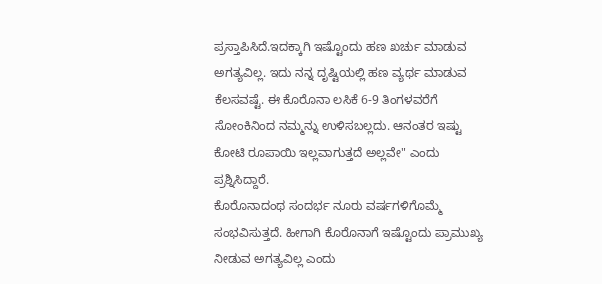ಪ್ರಸ್ತಾಪಿಸಿದೆ.ಇದಕ್ಕಾಗಿ ಇಷ್ಟೊಂದು ಹಣ ಖರ್ಚು ಮಾಡುವ ಅಗತ್ಯವಿಲ್ಲ. ಇದು ನನ್ನ ದೃಷ್ಟಿಯಲ್ಲಿ ಹಣ ವ್ಯರ್ಥ ಮಾಡುವ ಕೆಲಸವಷ್ಟೆ. ಈ ಕೊರೊನಾ ಲಸಿಕೆ 6-9 ತಿಂಗಳವರೆಗೆ ಸೋಂಕಿನಿಂದ ನಮ್ಮನ್ನು ಉಳಿಸಬಲ್ಲದು. ಆನಂತರ ಇಷ್ಟು ಕೋಟಿ ರೂಪಾಯಿ ಇಲ್ಲವಾಗುತ್ತದೆ ಅಲ್ಲವೇ" ಎಂದು ಪ್ರಶ್ನಿಸಿದ್ದಾರೆ.
ಕೊರೊನಾದಂಥ ಸಂದರ್ಭ ನೂರು ವರ್ಷಗಳಿಗೊಮ್ಮೆ ಸಂಭವಿಸುತ್ತದೆ. ಹೀಗಾಗಿ ಕೊರೊನಾಗೆ ಇಷ್ಟೊಂದು ಪ್ರಾಮುಖ್ಯ ನೀಡುವ ಅಗತ್ಯವಿಲ್ಲ ಎಂದು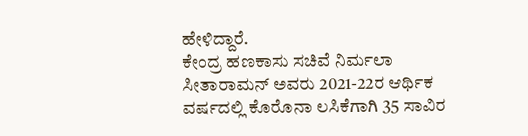ಹೇಳಿದ್ದಾರೆ.
ಕೇಂದ್ರ ಹಣಕಾಸು ಸಚಿವೆ ನಿರ್ಮಲಾ ಸೀತಾರಾಮನ್ ಅವರು 2021-22ರ ಆರ್ಥಿಕ ವರ್ಷದಲ್ಲಿ ಕೊರೊನಾ ಲಸಿಕೆಗಾಗಿ 35 ಸಾವಿರ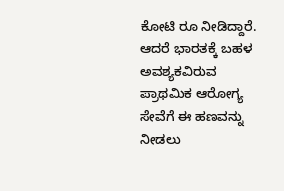ಕೋಟಿ ರೂ ನೀಡಿದ್ದಾರೆ. ಆದರೆ ಭಾರತಕ್ಕೆ ಬಹಳ ಅವಶ್ಯಕವಿರುವ ಪ್ರಾಥಮಿಕ ಆರೋಗ್ಯ ಸೇವೆಗೆ ಈ ಹಣವನ್ನು ನೀಡಲು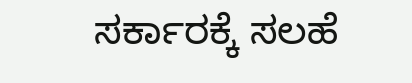ಸರ್ಕಾರಕ್ಕೆ ಸಲಹೆ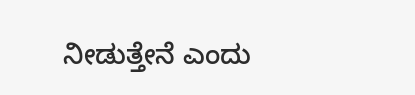ನೀಡುತ್ತೇನೆ ಎಂದು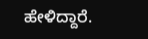ಹೇಳಿದ್ದಾರೆ.